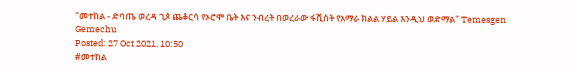"መተከል - ድባጤ ወረዳ ጊጶ ጨቆርሳ የኦሮሞ ቤት እና ንብረት በወረራው ፋሺስት የአማራ ክልል ሃይል እንዲህ ወድማል" Temesgen Gemechu
Posted: 27 Oct 2021, 10:50
#መተከል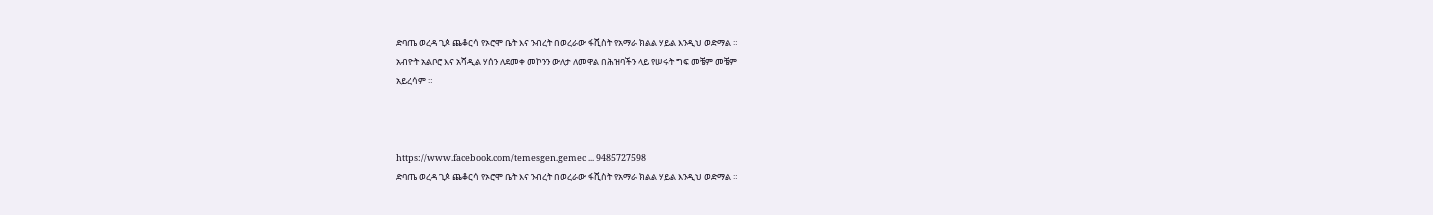ድባጤ ወረዳ ጊጶ ጨቆርሳ የኦሮሞ ቤት እና ንብረት በወረራው ፋሺስት የአማራ ክልል ሃይል እንዲህ ወድማል ።
አብዮት አልቦሮ እና አሻዲል ሃሰን ለደመቀ መኮንን ውለታ ለመዋል በሕዝባችን ላይ የሠሩት ግፍ መቼም መቼም
አይረሳም ።



https://www.facebook.com/temesgen.gemec ... 9485727598
ድባጤ ወረዳ ጊጶ ጨቆርሳ የኦሮሞ ቤት እና ንብረት በወረራው ፋሺስት የአማራ ክልል ሃይል እንዲህ ወድማል ።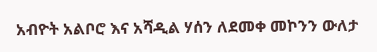አብዮት አልቦሮ እና አሻዲል ሃሰን ለደመቀ መኮንን ውለታ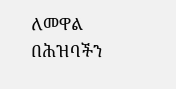ለመዋል በሕዝባችን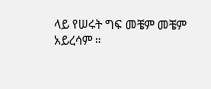ላይ የሠሩት ግፍ መቼም መቼም
አይረሳም ።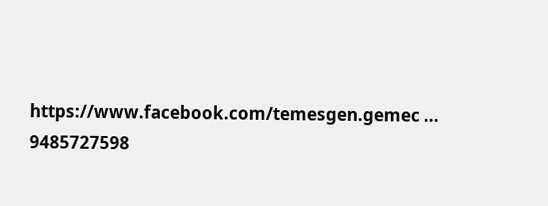https://www.facebook.com/temesgen.gemec ... 9485727598